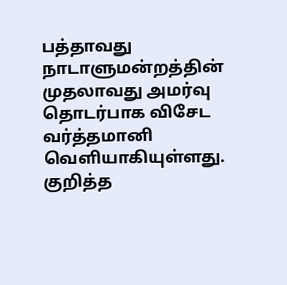பத்தாவது நாடாளுமன்றத்தின் முதலாவது அமர்வு தொடர்பாக விசேட வர்த்தமானி வெளியாகியுள்ளது.
குறித்த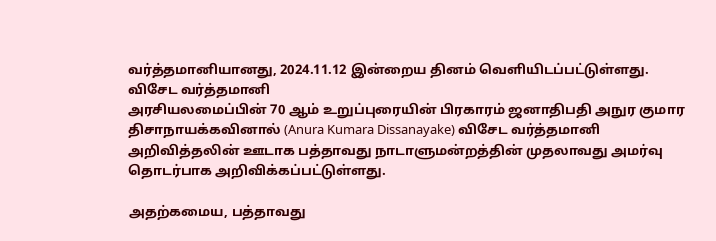வர்த்தமானியானது, 2024.11.12 இன்றைய தினம் வெளியிடப்பட்டுள்ளது.
விசேட வர்த்தமானி
அரசியலமைப்பின் 70 ஆம் உறுப்புரையின் பிரகாரம் ஜனாதிபதி அநுர குமார திசாநாயக்கவினால் (Anura Kumara Dissanayake) விசேட வர்த்தமானி அறிவித்தலின் ஊடாக பத்தாவது நாடாளுமன்றத்தின் முதலாவது அமர்வு தொடர்பாக அறிவிக்கப்பட்டுள்ளது.

அதற்கமைய, பத்தாவது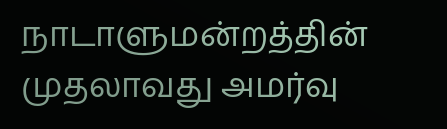நாடாளுமன்றத்தின் முதலாவது அமர்வு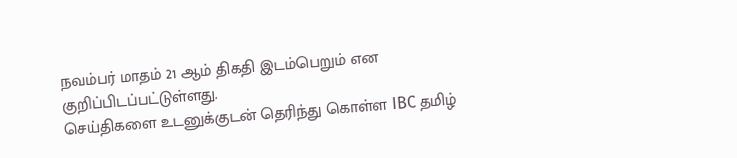நவம்பர் மாதம் 21 ஆம் திகதி இடம்பெறும் என குறிப்பிடப்பட்டுள்ளது.
செய்திகளை உடனுக்குடன் தெரிந்து கொள்ள IBC தமிழ்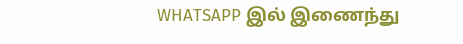WHATSAPP இல் இணைந்து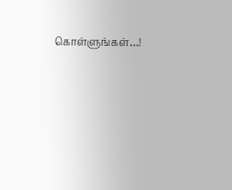கொள்ளுங்கள்…!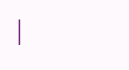|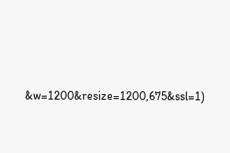&w=1200&resize=1200,675&ssl=1)